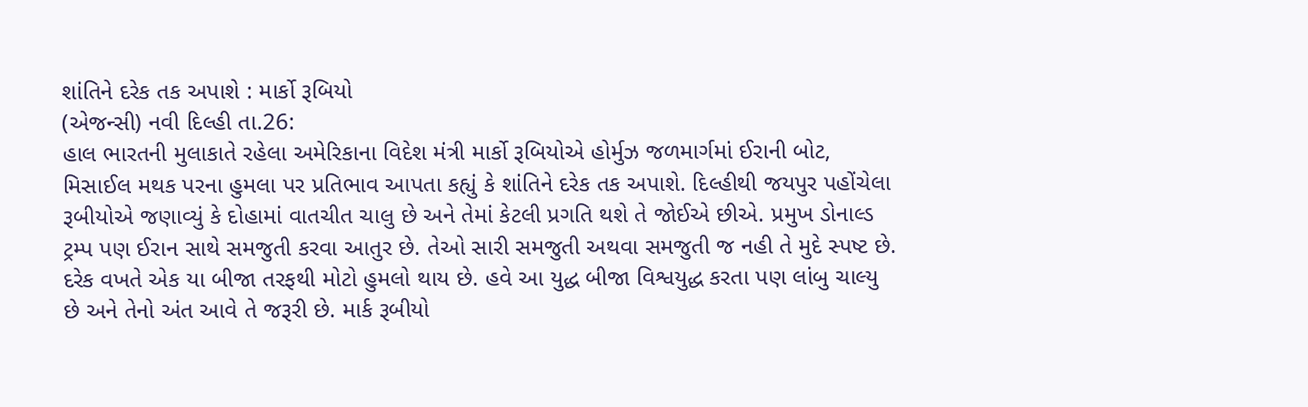શાંતિને દરેક તક અપાશે : માર્કો રૂબિયો
(એજન્સી) નવી દિલ્હી તા.26:
હાલ ભારતની મુલાકાતે રહેલા અમેરિકાના વિદેશ મંત્રી માર્કો રૂબિયોએ હોર્મુઝ જળમાર્ગમાં ઈરાની બોટ, મિસાઈલ મથક પરના હુમલા પર પ્રતિભાવ આપતા કહ્યું કે શાંતિને દરેક તક અપાશે. દિલ્હીથી જયપુર પહોંચેલા રૂબીયોએ જણાવ્યું કે દોહામાં વાતચીત ચાલુ છે અને તેમાં કેટલી પ્રગતિ થશે તે જોઈએ છીએ. પ્રમુખ ડોનાલ્ડ ટ્રમ્પ પણ ઈરાન સાથે સમજુતી કરવા આતુર છે. તેઓ સારી સમજુતી અથવા સમજુતી જ નહી તે મુદે સ્પષ્ટ છે. દરેક વખતે એક યા બીજા તરફથી મોટો હુમલો થાય છે. હવે આ યુદ્ધ બીજા વિશ્વયુદ્ધ કરતા પણ લાંબુ ચાલ્યુ છે અને તેનો અંત આવે તે જરૂરી છે. માર્ક રૂબીયો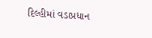દિલ્હીમાં વડાપ્રધાન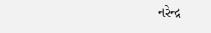નરેન્દ્ર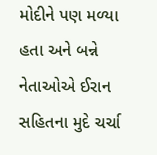મોદીને પણ મળ્યા હતા અને બન્ને નેતાઓએ ઈરાન સહિતના મુદે ચર્ચા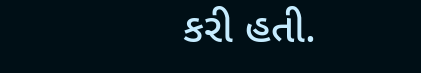કરી હતી.